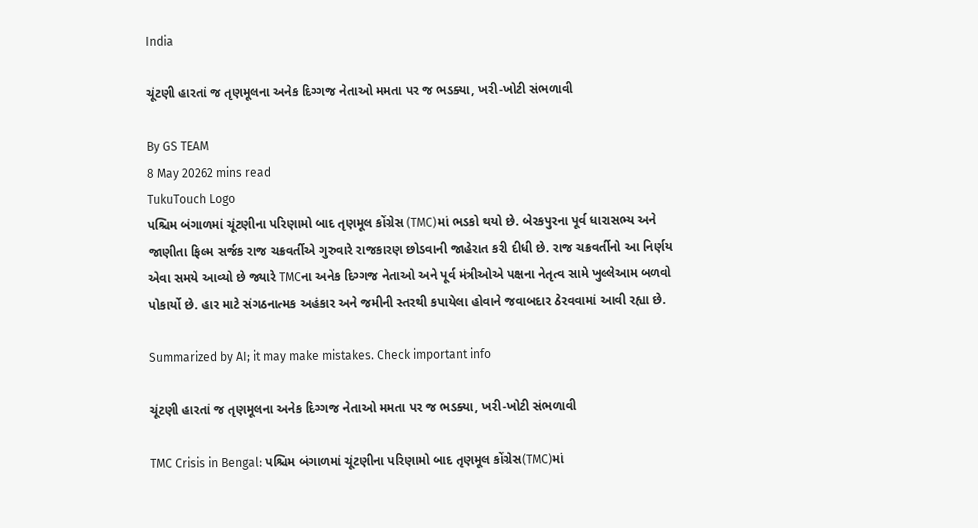India

ચૂંટણી હારતાં જ તૃણમૂલના અનેક દિગ્ગજ નેતાઓ મમતા પર જ ભડક્યા, ખરી-ખોટી સંભળાવી

By GS TEAM
8 May 20262 mins read
TukuTouch Logo
પશ્ચિમ બંગાળમાં ચૂંટણીના પરિણામો બાદ તૃણમૂલ કોંગ્રેસ (TMC)માં ભડકો થયો છે. બેરકપુરના પૂર્વ ધારાસભ્ય અને જાણીતા ફિલ્મ સર્જક રાજ ચક્રવર્તીએ ગુરુવારે રાજકારણ છોડવાની જાહેરાત કરી દીધી છે. રાજ ચક્રવર્તીનો આ નિર્ણય એવા સમયે આવ્યો છે જ્યારે TMCના અનેક દિગ્ગજ નેતાઓ અને પૂર્વ મંત્રીઓએ પક્ષના નેતૃત્વ સામે ખુલ્લેઆમ બળવો પોકાર્યો છે. હાર માટે સંગઠનાત્મક અહંકાર અને જમીની સ્તરથી કપાયેલા હોવાને જવાબદાર ઠેરવવામાં આવી રહ્યા છે.

Summarized by AI; it may make mistakes. Check important info

ચૂંટણી હારતાં જ તૃણમૂલના અનેક દિગ્ગજ નેતાઓ મમતા પર જ ભડક્યા, ખરી-ખોટી સંભળાવી

TMC Crisis in Bengal: પશ્ચિમ બંગાળમાં ચૂંટણીના પરિણામો બાદ તૃણમૂલ કોંગ્રેસ(TMC)માં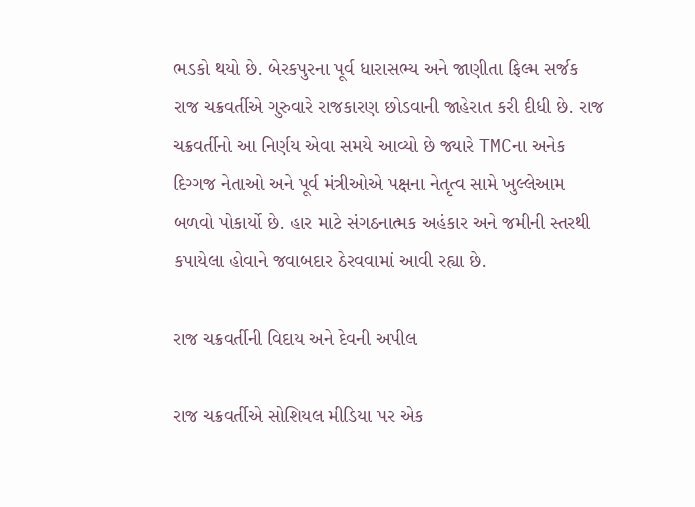ભડકો થયો છે. બેરકપુરના પૂર્વ ધારાસભ્ય અને જાણીતા ફિલ્મ સર્જક રાજ ચક્રવર્તીએ ગુરુવારે રાજકારણ છોડવાની જાહેરાત કરી દીધી છે. રાજ ચક્રવર્તીનો આ નિર્ણય એવા સમયે આવ્યો છે જ્યારે TMCના અનેક દિગ્ગજ નેતાઓ અને પૂર્વ મંત્રીઓએ પક્ષના નેતૃત્વ સામે ખુલ્લેઆમ બળવો પોકાર્યો છે. હાર માટે સંગઠનાત્મક અહંકાર અને જમીની સ્તરથી કપાયેલા હોવાને જવાબદાર ઠેરવવામાં આવી રહ્યા છે.

રાજ ચક્રવર્તીની વિદાય અને દેવની અપીલ

રાજ ચક્રવર્તીએ સોશિયલ મીડિયા પર એક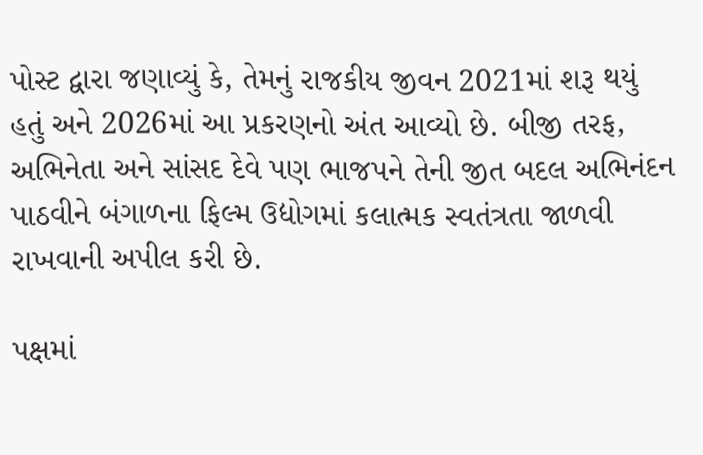પોસ્ટ દ્વારા જણાવ્યું કે, તેમનું રાજકીય જીવન 2021માં શરૂ થયું હતું અને 2026માં આ પ્રકરણનો અંત આવ્યો છે. બીજી તરફ, અભિનેતા અને સાંસદ દેવે પણ ભાજપને તેની જીત બદલ અભિનંદન પાઠવીને બંગાળના ફિલ્મ ઉદ્યોગમાં કલાત્મક સ્વતંત્રતા જાળવી રાખવાની અપીલ કરી છે.

પક્ષમાં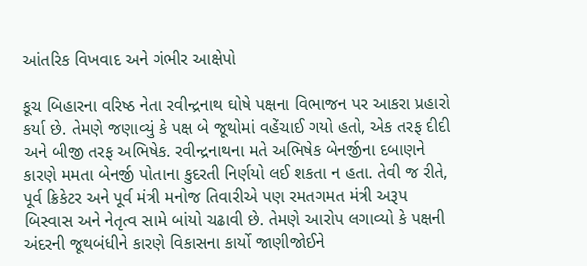આંતરિક વિખવાદ અને ગંભીર આક્ષેપો

કૂચ બિહારના વરિષ્ઠ નેતા રવીન્દ્રનાથ ઘોષે પક્ષના વિભાજન પર આકરા પ્રહારો કર્યા છે. તેમણે જણાવ્યું કે પક્ષ બે જૂથોમાં વહેંચાઈ ગયો હતો, એક તરફ દીદી અને બીજી તરફ અભિષેક. રવીન્દ્રનાથના મતે અભિષેક બેનર્જીના દબાણને કારણે મમતા બેનર્જી પોતાના કુદરતી નિર્ણયો લઈ શકતા ન હતા. તેવી જ રીતે, પૂર્વ ક્રિકેટર અને પૂર્વ મંત્રી મનોજ તિવારીએ પણ રમતગમત મંત્રી અરૂપ બિસ્વાસ અને નેતૃત્વ સામે બાંયો ચઢાવી છે. તેમણે આરોપ લગાવ્યો કે પક્ષની અંદરની જૂથબંધીને કારણે વિકાસના કાર્યો જાણીજોઈને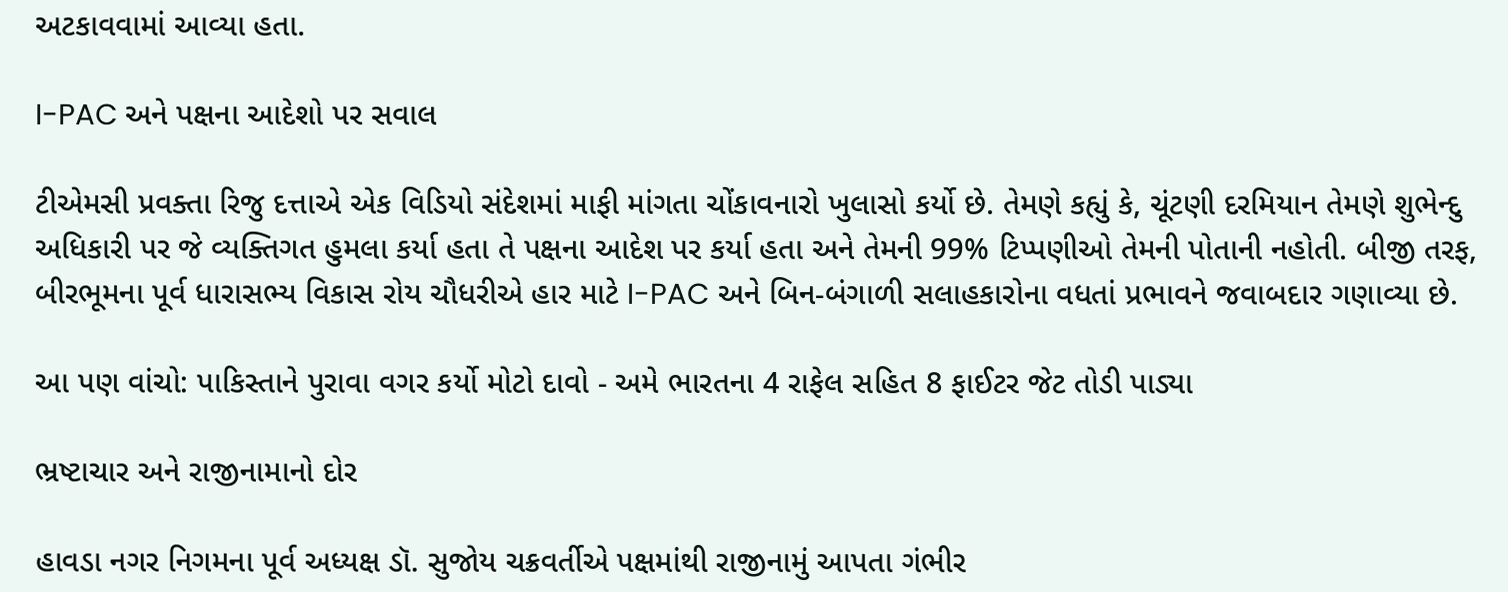અટકાવવામાં આવ્યા હતા.

I-PAC અને પક્ષના આદેશો પર સવાલ

ટીએમસી પ્રવક્તા રિજુ દત્તાએ એક વિડિયો સંદેશમાં માફી માંગતા ચોંકાવનારો ખુલાસો કર્યો છે. તેમણે કહ્યું કે, ચૂંટણી દરમિયાન તેમણે શુભેન્દુ અધિકારી પર જે વ્યક્તિગત હુમલા કર્યા હતા તે પક્ષના આદેશ પર કર્યા હતા અને તેમની 99% ટિપ્પણીઓ તેમની પોતાની નહોતી. બીજી તરફ, બીરભૂમના પૂર્વ ધારાસભ્ય વિકાસ રોય ચૌધરીએ હાર માટે I-PAC અને બિન-બંગાળી સલાહકારોના વધતાં પ્રભાવને જવાબદાર ગણાવ્યા છે.

આ પણ વાંચો: પાકિસ્તાને પુરાવા વગર કર્યો મોટો દાવો - અમે ભારતના 4 રાફેલ સહિત 8 ફાઈટર જેટ તોડી પાડ્યા

ભ્રષ્ટાચાર અને રાજીનામાનો દોર

હાવડા નગર નિગમના પૂર્વ અધ્યક્ષ ડૉ. સુજોય ચક્રવર્તીએ પક્ષમાંથી રાજીનામું આપતા ગંભીર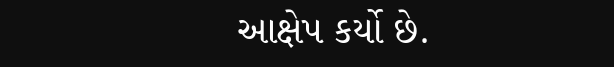આક્ષેપ કર્યો છે.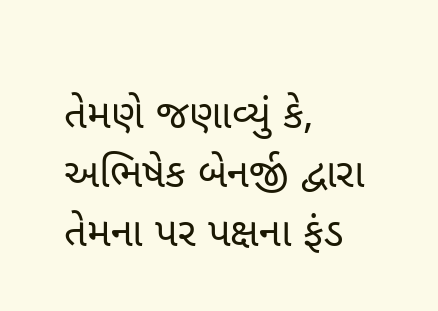તેમણે જણાવ્યું કે, અભિષેક બેનર્જી દ્વારા તેમના પર પક્ષના ફંડ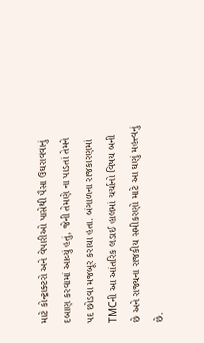માટે કોન્ટ્રાક્ટરો અને વેપારીઓ પાસેથી પૈસા ઉઘરાવવાનું દબાણ કરવામાં આવ્યું હતું, જેની તેમણે ના પાડતાં તેમને પદ છોડવા મજબૂર કરાયા હતા. બંગાળના રાજકારણમાં TMCની આ આંતરિક લડાઈ હાલમાં ચર્ચાનો વિષય બની છે અને રાજ્યના રાજકીય સમીકરણો માટે આ ઘણું મહત્ત્વનું છે.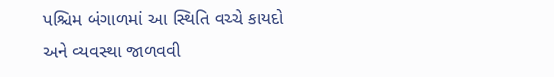પશ્ચિમ બંગાળમાં આ સ્થિતિ વચ્ચે કાયદો અને વ્યવસ્થા જાળવવી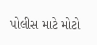પોલીસ માટે મોટો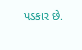પડકાર છે.